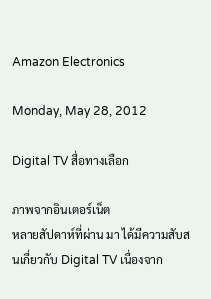Amazon Electronics

Monday, May 28, 2012

Digital TV สื่อทางเลือก

ภาพจากอินเตอร์เน็ต
หลายสัปดาห์ที่ผ่าน มา ได้มีความสับสนเกี่ยวกับ Digital TV เนื่องจาก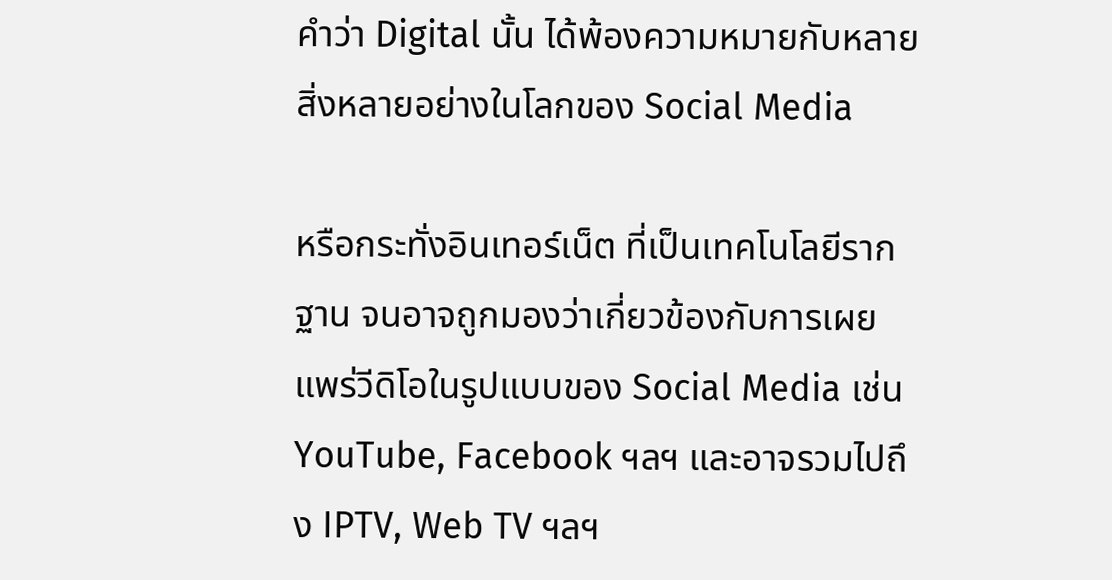คำว่า Digital นั้น ได้พ้องความหมายกับหลายสิ่งหลายอย่างในโลกของ Social Media

หรือกระทั่งอินเทอร์เน็ต ที่เป็นเทคโนโลยีรากฐาน จนอาจถูกมองว่าเกี่ยวข้องกับการเผยแพร่วีดิโอในรูปแบบของ Social Media เช่น YouTube, Facebook ฯลฯ และอาจรวมไปถึง IPTV, Web TV ฯลฯ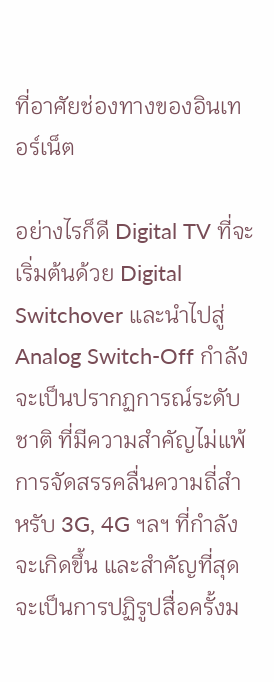ที่อาศัยช่องทางของอินเทอร์เน็ต

อย่างไรก็ดี Digital TV ที่จะเริ่มต้นด้วย Digital Switchover และนำไปสู่ Analog Switch-Off กำลังจะเป็นปรากฏการณ์ระดับชาติ ที่มีความสำคัญไม่แพ้การจัดสรรคลื่นความถี่สำหรับ 3G, 4G ฯลฯ ที่กำลังจะเกิดขึ้น และสำคัญที่สุด จะเป็นการปฏิรูปสื่อครั้งม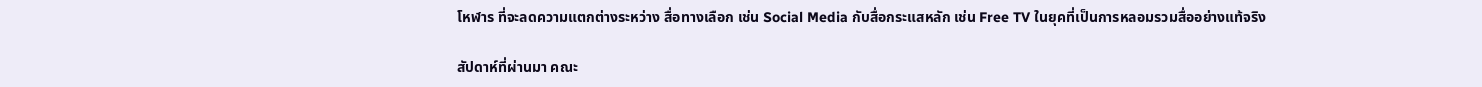โหฬาร ที่จะลดความแตกต่างระหว่าง สื่อทางเลือก เช่น Social Media กับสื่อกระแสหลัก เช่น Free TV ในยุคที่เป็นการหลอมรวมสื่ออย่างแท้จริง

สัปดาห์ที่ผ่านมา คณะ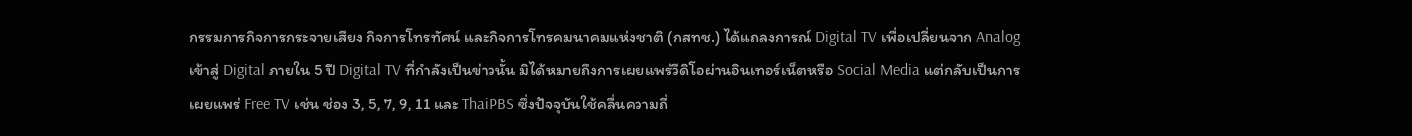กรรมการกิจการกระจายเสียง กิจการโทรทัศน์ และกิจการโทรคมนาคมแห่งชาติ (กสทช.) ได้แถลงการณ์ Digital TV เพื่อเปลี่ยนจาก Analog เข้าสู่ Digital ภายใน 5 ปี Digital TV ที่กำลังเป็นข่าวนั้น มิได้หมายถึงการเผยแพร่วีดิโอผ่านอินเทอร์เน็ตหรือ Social Media แต่กลับเป็นการเผยแพร่ Free TV เช่น ช่อง 3, 5, 7, 9, 11 และ ThaiPBS ซึ่งปัจจุบันใช้คลื่นความถี่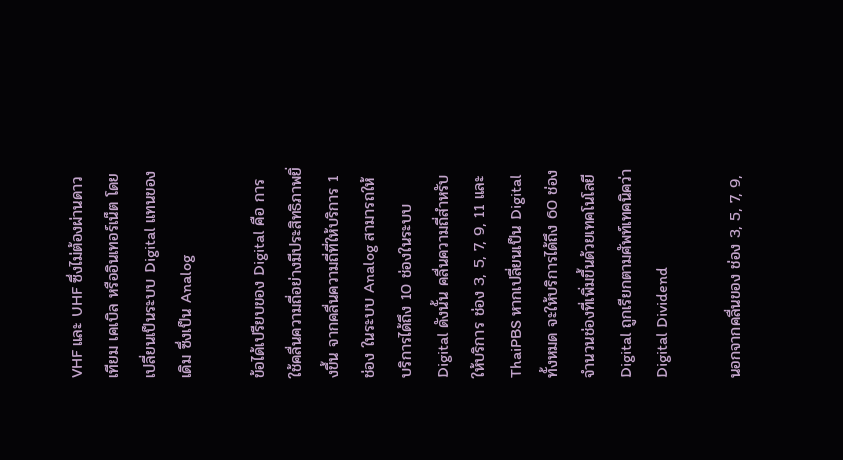VHF และ UHF ซึ่งไม่ต้องผ่านดาวเทียม เคเบิล หรืออินเทอร์เน็ต โดยเปลี่ยนเป็นระบบ Digital แทนของเดิม ซึ่งเป็น Analog

ข้อได้เปรียบของ Digital คือ การใช้คลื่นความถี่อย่างมีประสิทธิภาพยิ่งขึ้น จากคลื่นความถี่ที่ให้บริการ 1 ช่อง ในระบบ Analog สามารถให้บริการได้ถึง 10 ช่องในระบบ Digital ดังนั้น คลื่นความถี่สำหรับให้บริการ ช่อง 3, 5, 7, 9, 11 และ ThaiPBS หากเปลี่ยนเป็น Digital ทั้งหมด จะให้บริการได้ถึง 60 ช่อง จำนวนช่องที่เพิ่มขึ้นด้วยเทคโนโลยี Digital ถูกเรียกตามศัพท์เทคนิคว่า Digital Dividend

นอกจากคลื่นของ ช่อง 3, 5, 7, 9,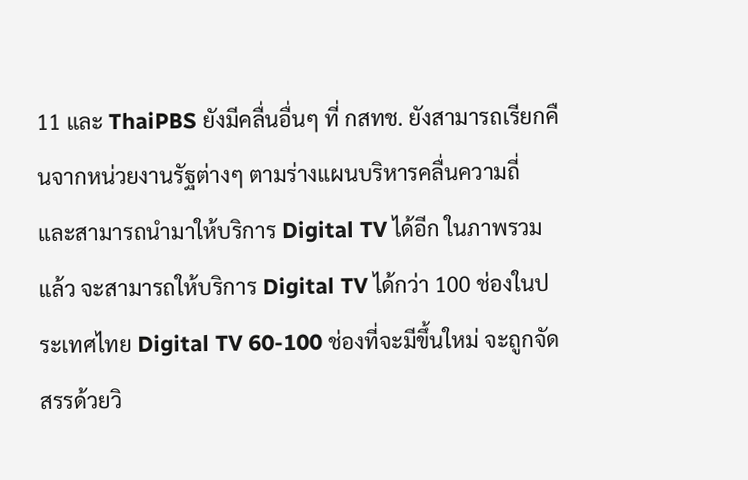11 และ ThaiPBS ยังมีคลื่นอื่นๆ ที่ กสทช. ยังสามารถเรียกคืนจากหน่วยงานรัฐต่างๆ ตามร่างแผนบริหารคลื่นความถี่ และสามารถนำมาให้บริการ Digital TV ได้อีก ในภาพรวมแล้ว จะสามารถให้บริการ Digital TV ได้กว่า 100 ช่องในประเทศไทย Digital TV 60-100 ช่องที่จะมีขึ้นใหม่ จะถูกจัดสรรด้วยวิ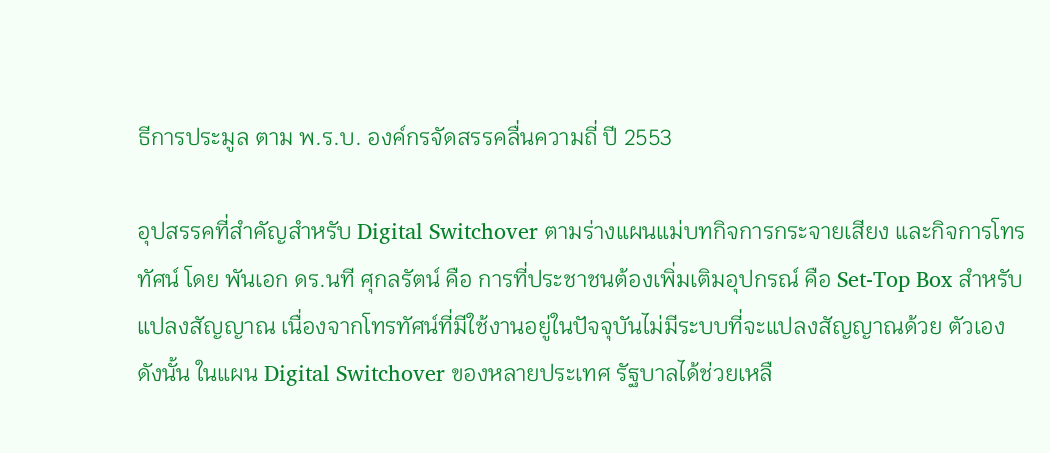ธีการประมูล ตาม พ.ร.บ. องค์กรจัดสรรคลื่นความถี่ ปี 2553

อุปสรรคที่สำคัญสำหรับ Digital Switchover ตามร่างแผนแม่บทกิจการกระจายเสียง และกิจการโทรทัศน์ โดย พันเอก ดร.นที ศุกลรัตน์ คือ การที่ประชาชนต้องเพิ่มเติมอุปกรณ์ คือ Set-Top Box สำหรับแปลงสัญญาณ เนื่องจากโทรทัศน์ที่มีใช้งานอยู่ในปัจจุบันไม่มีระบบที่จะแปลงสัญญาณด้วย ตัวเอง ดังนั้น ในแผน Digital Switchover ของหลายประเทศ รัฐบาลได้ช่วยเหลื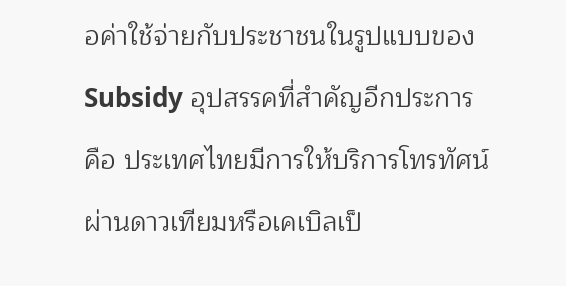อค่าใช้จ่ายกับประชาชนในรูปแบบของ Subsidy อุปสรรคที่สำคัญอีกประการ คือ ประเทศไทยมีการให้บริการโทรทัศน์ผ่านดาวเทียมหรือเคเบิลเป็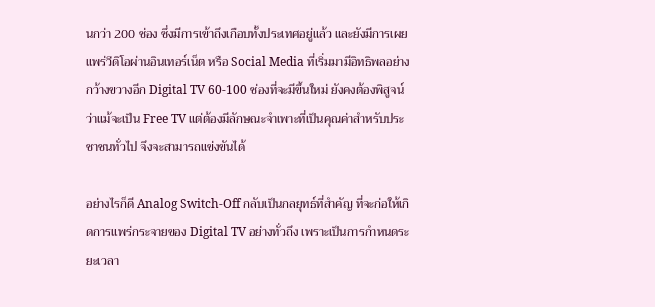นกว่า 200 ช่อง ซึ่งมีการเข้าถึงเกือบทั้งประเทศอยู่แล้ว และยังมีการเผยแพร่วีดิโอผ่านอินเทอร์เน็ต หรือ Social Media ที่เริ่มมามีอิทธิพลอย่างกว้างขวางอีก Digital TV 60-100 ช่องที่จะมีขึ้นใหม่ ยังคงต้องพิสูจน์ว่าแม้จะเป็น Free TV แต่ต้องมีลักษณะจำเพาะที่เป็นคุณค่าสำหรับประชาชนทั่วไป จึงจะสามารถแข่งขันได้

อย่างไรก็ดี Analog Switch-Off กลับเป็นกลยุทธ์ที่สำคัญ ที่จะก่อให้เกิดการแพร่กระจายของ Digital TV อย่างทั่วถึง เพราะเป็นการกำหนดระยะเวลา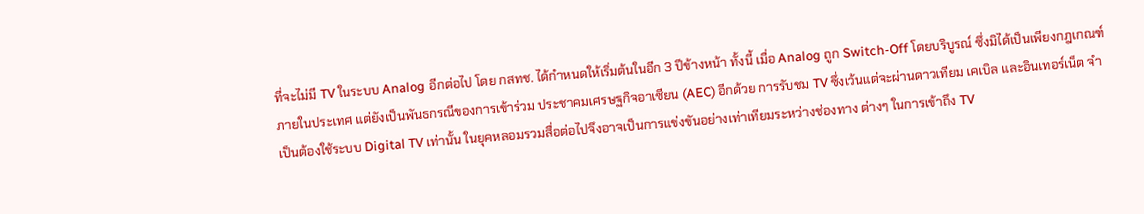ที่จะไม่มี TV ในระบบ Analog อีกต่อไป โดย กสทช. ได้กำหนดให้เริ่มต้นในอีก 3 ปีข้างหน้า ทั้งนี้ เมื่อ Analog ถูก Switch-Off โดยบริบูรณ์ ซึ่งมิได้เป็นเพียงกฎเกณฑ์ภายในประเทศ แต่ยังเป็นพันธกรณีของการเข้าร่วม ประชาคมเศรษฐกิจอาเซียน (AEC) อีกด้วย การรับชม TV ซึ่งเว้นแต่จะผ่านดาวเทียม เคเบิล และอินเทอร์เน็ต จำเป็นต้องใช้ระบบ Digital TV เท่านั้น ในยุคหลอมรวมสื่อต่อไปจึงอาจเป็นการแข่งขันอย่างเท่าเทียมระหว่างช่องทาง ต่างๆ ในการเข้าถึง TV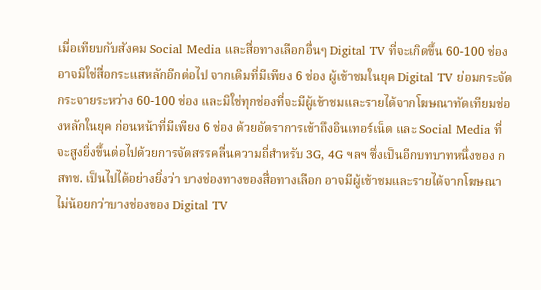เมื่อเทียบกับสังคม Social Media และสื่อทางเลือกอื่นๆ Digital TV ที่จะเกิดขึ้น 60-100 ช่อง อาจมิใช่สื่อกระแสหลักอีกต่อไป จากเดิมที่มีเพียง 6 ช่อง ผู้เข้าชมในยุค Digital TV ย่อมกระจัดกระจายระหว่าง 60-100 ช่อง และมิใช่ทุกช่องที่จะมีผู้เข้าชมและรายได้จากโฆษณาทัดเทียมช่องหลักในยุค ก่อนหน้าที่มีเพียง 6 ช่อง ด้วยอัตราการเข้าถึงอินเทอร์เน็ต และ Social Media ที่จะสูงยิ่งขึ้นต่อไปด้วยการจัดสรรคลื่นความถี่สำหรับ 3G, 4G ฯลฯ ซึ่งเป็นอีกบทบาทหนึ่งของ กสทช. เป็นไปได้อย่างยิ่งว่า บางช่องทางของสื่อทางเลือก อาจมีผู้เข้าชมและรายได้จากโฆษณาไม่น้อยกว่าบางช่องของ Digital TV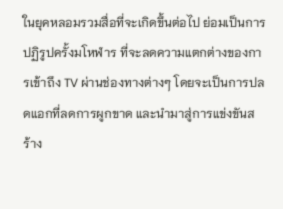ในยุคหลอมรวมสื่อที่จะเกิดขึ้นต่อไป ย่อมเป็นการปฏิรูปครั้งมโหฬาร ที่จะลดความแตกต่างของการเข้าถึง TV ผ่านช่องทางต่างๆ โดยจะเป็นการปลดแอกที่ลดการผูกขาด และนำมาสู่การแข่งขันสร้าง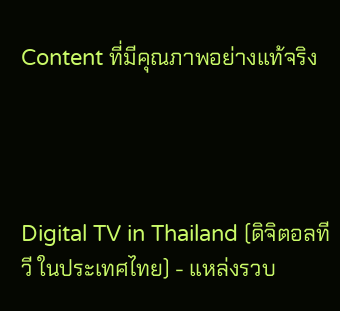Content ที่มีคุณภาพอย่างแท้จริง




Digital TV in Thailand (ดิจิตอลทีวี ในประเทศไทย) - แหล่งรวบ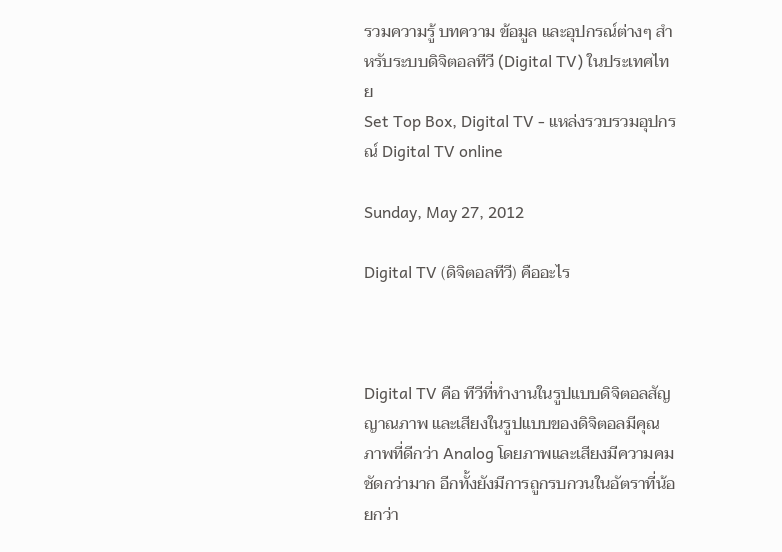รวมความรู้ บทความ ข้อมูล และอุปกรณ์ต่างๆ สำหรับระบบดิจิตอลทีวี (Digital TV) ในประเทศไทย
Set Top Box, Digital TV - แหล่งรวบรวมอุปกรณ์ Digital TV online

Sunday, May 27, 2012

Digital TV (ดิจิตอลทีวี) คืออะไร



Digital TV คือ ทีวีที่ทำงานในรูปแบบดิจิตอลสัญญาณภาพ และเสียงในรูปแบบของดิจิตอลมีคุณภาพที่ดีกว่า Analog โดยภาพและเสียงมีความคมชัดกว่ามาก อีกทั้งยังมีการถูกรบกวนในอัตราที่น้อยกว่า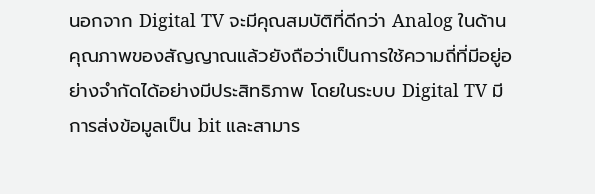นอกจาก Digital TV จะมีคุณสมบัติที่ดีกว่า Analog ในด้านคุณภาพของสัญญาณแล้วยังถือว่าเป็นการใช้ความถี่ที่มีอยู่อย่างจำกัดได้อย่างมีประสิทธิภาพ โดยในระบบ Digital TV มีการส่งข้อมูลเป็น bit และสามาร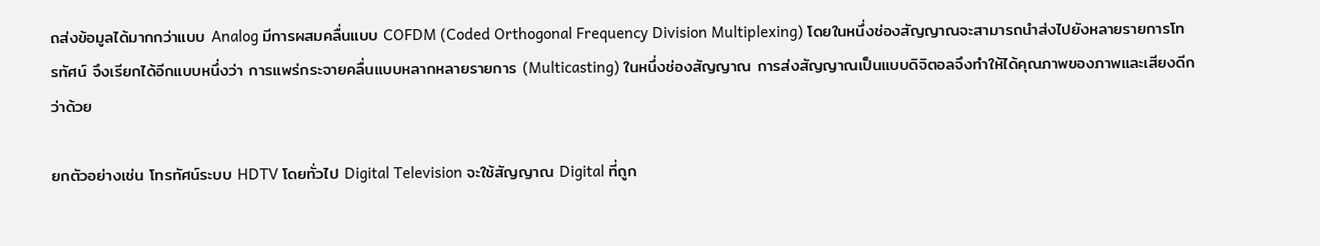ถส่งข้อมูลได้มากกว่าแบบ Analog มีการผสมคลื่นแบบ COFDM (Coded Orthogonal Frequency Division Multiplexing) โดยในหนึ่งช่องสัญญาณจะสามารถนำส่งไปยังหลายรายการโทรทัศน์ จึงเรียกได้อีกแบบหนึ่งว่า การแพร่กระจายคลื่นแบบหลากหลายรายการ (Multicasting) ในหนึ่งช่องสัญญาณ การส่งสัญญาณเป็นแบบดิจิตอลจึงทำให้ได้คุณภาพของภาพและเสียงดีกว่าด้วย

ยกตัวอย่างเช่น โทรทัศน์ระบบ HDTV โดยทั่วไป Digital Television จะใช้สัญญาณ Digital ที่ถูก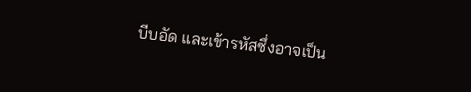บีบอัด และเข้ารหัสซึ่งอาจเป็น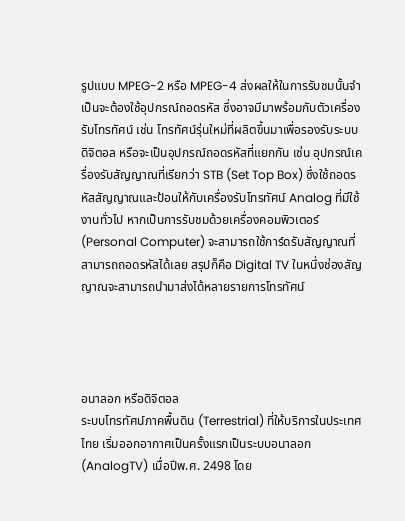รูปแบบ MPEG-2 หรือ MPEG-4 ส่งผลให้ในการรับชมนั้นจำเป็นจะต้องใช้อุปกรณ์ถอดรหัส ซึ่งอาจมีมาพร้อมกับตัวเครื่องรับโทรทัศน์ เช่น โทรทัศน์รุ่นใหม่ที่ผลิตขึ้นมาเพื่อรองรับระบบดิจิตอล หรือจะเป็นอุปกรณ์ถอดรหัสที่แยกกัน เช่น อุปกรณ์เครื่องรับสัญญาณที่เรียกว่า STB (Set Top Box) ซึ่งใช้ถอดรหัสสัญญาณและป้อนให้กับเครื่องรับโทรทัศน์ Analog ที่มีใช้งานทั่วไป หากเป็นการรับชมด้วยเครื่องคอมพิวเตอร์ (Personal Computer) จะสามารถใช้การ์ดรับสัญญาณที่สามารถถอดรหัสได้เลย สรุปก็คือ Digital TV ในหนึ่งช่องสัญญาณจะสามารถนำมาส่งได้หลายรายการโทรทัศน์




อนาลอก หรือดิจิตอล
ระบบโทรทัศน์ภาคพื้นดิน (Terrestrial) ที่ให้บริการในประเทศไทย เริ่มออกอากาศเป็นครั้งแรกเป็นระบบอนาลอก (AnalogTV) เมื่อปีพ.ศ. 2498 โดย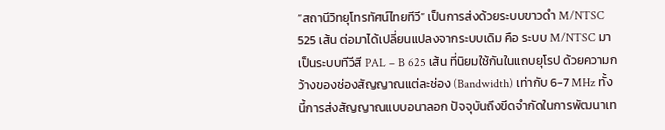“สถานีวิทยุโทรทัศน์ไทยทีวี” เป็นการส่งด้วยระบบขาวดำ M/NTSC 525 เส้น ต่อมาได้เปลี่ยนแปลงจากระบบเดิม คือ ระบบ M/NTSC มาเป็นระบบทีวีสี PAL – B 625 เส้น ที่นิยมใช้กันในแถบยุโรป ด้วยความกว้างของช่องสัญญาณแต่ละช่อง (Bandwidth) เท่ากับ 6-7 MHz ทั้งนี้การส่งสัญญาณแบบอนาลอก ปัจจุบันถึงขีดจำกัดในการพัฒนาเท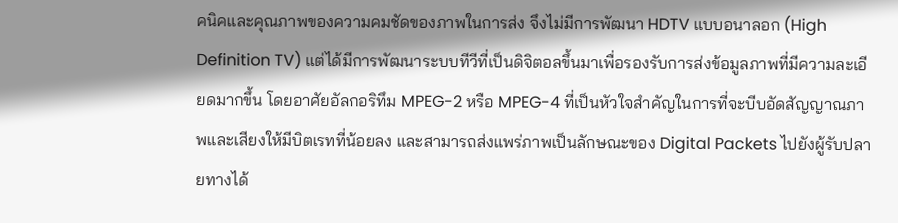คนิคและคุณภาพของความคมชัดของภาพในการส่ง จึงไม่มีการพัฒนา HDTV แบบอนาลอก (High Definition TV) แต่ได้มีการพัฒนาระบบทีวีที่เป็นดิจิตอลขึ้นมาเพื่อรองรับการส่งข้อมูลภาพที่มีความละเอียดมากขึ้น โดยอาศัยอัลกอริทึม MPEG-2 หรือ MPEG-4 ที่เป็นหัวใจสำคัญในการที่จะบีบอัดสัญญาณภาพและเสียงให้มีบิตเรทที่น้อยลง และสามารถส่งแพร่ภาพเป็นลักษณะของ Digital Packets ไปยังผู้รับปลายทางได้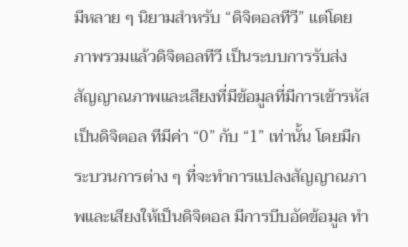มีหลาย ๆ นิยามสำหรับ “ดิจิตอลทีวี” แต่โดยภาพรวมแล้วดิจิตอลทีวี เป็นระบบการรับส่งสัญญาณภาพและเสียงที่มีข้อมูลที่มีการเข้ารหัสเป็นดิจิตอล ทีมีค่า “0” กับ “1” เท่านั้น โดยมีกระบวนการต่าง ๆ ที่จะทำการแปลงสัญญาณภาพและเสียงให้เป็นดิจิตอล มีการบีบอัดข้อมูล ทำ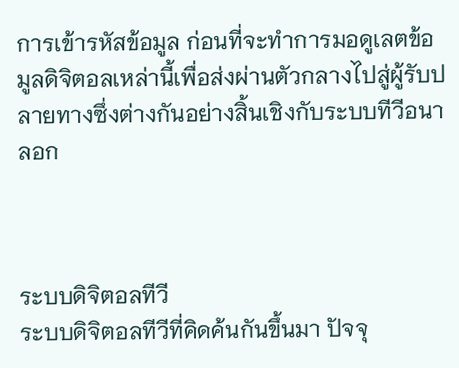การเข้ารหัสข้อมูล ก่อนที่จะทำการมอดูเลตข้อมูลดิจิตอลเหล่านี้เพื่อส่งผ่านตัวกลางไปสู่ผู้รับปลายทางซึ่งต่างกันอย่างสิ้นเชิงกับระบบทีวีอนาลอก



ระบบดิจิตอลทีวี
ระบบดิจิตอลทีวีที่คิดค้นกันขึ้นมา ปัจจุ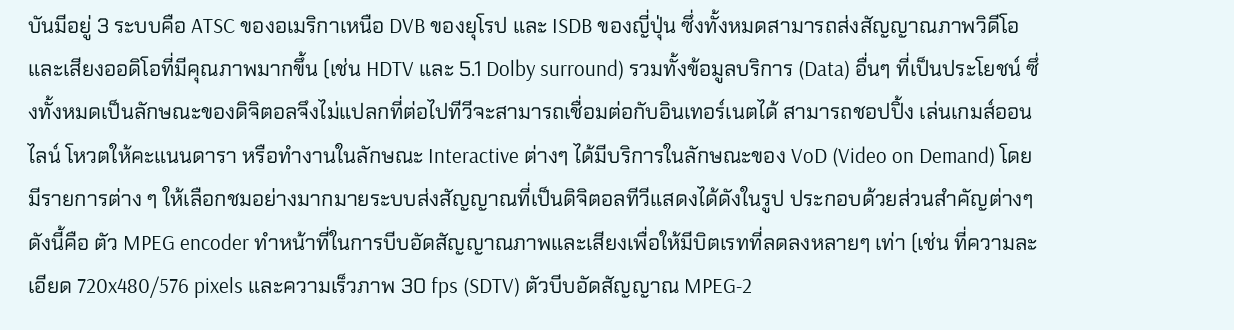บันมีอยู่ 3 ระบบคือ ATSC ของอเมริกาเหนือ DVB ของยุโรป และ ISDB ของญี่ปุ่น ซึ่งทั้งหมดสามารถส่งสัญญาณภาพวิดีโอและเสียงออดิโอที่มีคุณภาพมากขึ้น (เช่น HDTV และ 5.1 Dolby surround) รวมทั้งข้อมูลบริการ (Data) อื่นๆ ที่เป็นประโยชน์ ซึ่งทั้งหมดเป็นลักษณะของดิจิตอลจึงไม่แปลกที่ต่อไปทีวีจะสามารถเชื่อมต่อกับอินเทอร์เนตได้ สามารถชอปปิ้ง เล่นเกมส์ออนไลน์ โหวตให้คะแนนดารา หรือทำงานในลักษณะ Interactive ต่างๆ ได้มีบริการในลักษณะของ VoD (Video on Demand) โดยมีรายการต่าง ๆ ให้เลือกชมอย่างมากมายระบบส่งสัญญาณที่เป็นดิจิตอลทีวีแสดงได้ดังในรูป ประกอบด้วยส่วนสำคัญต่างๆ ดังนี้คือ ตัว MPEG encoder ทำหน้าที่ในการบีบอัดสัญญาณภาพและเสียงเพื่อให้มีบิตเรทที่ลดลงหลายๆ เท่า (เช่น ที่ความละเอียด 720x480/576 pixels และความเร็วภาพ 30 fps (SDTV) ตัวบีบอัดสัญญาณ MPEG-2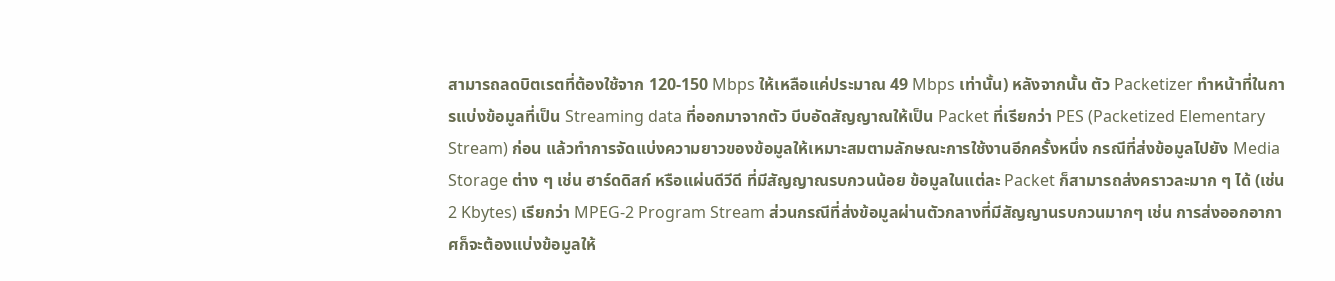สามารถลดบิตเรตที่ต้องใช้จาก 120-150 Mbps ให้เหลือแค่ประมาณ 49 Mbps เท่านั้น) หลังจากนั้น ตัว Packetizer ทำหน้าที่ในการแบ่งข้อมูลที่เป็น Streaming data ที่ออกมาจากตัว บีบอัดสัญญาณให้เป็น Packet ที่เรียกว่า PES (Packetized Elementary Stream) ก่อน แล้วทำการจัดแบ่งความยาวของข้อมูลให้เหมาะสมตามลักษณะการใช้งานอีกครั้งหนึ่ง กรณีที่ส่งข้อมูลไปยัง Media Storage ต่าง ๆ เช่น ฮาร์ดดิสก์ หรือแผ่นดีวีดี ที่มีสัญญาณรบกวนน้อย ข้อมูลในแต่ละ Packet ก็สามารถส่งคราวละมาก ๆ ได้ (เช่น 2 Kbytes) เรียกว่า MPEG-2 Program Stream ส่วนกรณีที่ส่งข้อมูลผ่านตัวกลางที่มีสัญญานรบกวนมากๆ เช่น การส่งออกอากาศก็จะต้องแบ่งข้อมูลให้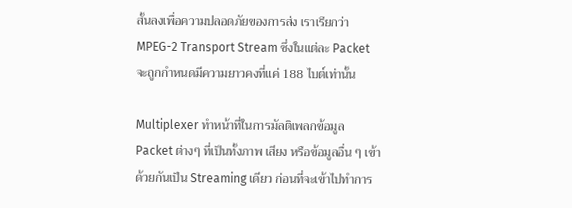สั้นลงเพื่อความปลอดภัยของการส่ง เราเรียกว่า MPEG-2 Transport Stream ซึ่งในแต่ละ Packet จะถูกกำหนดมีความยาวคงที่แค่ 188 ไบต์เท่านั้น

Multiplexer ทำหน้าที่ในการมัลติเพลกข้อมูล Packet ต่างๆ ที่เป็นทั้งภาพ เสียง หรือข้อมูลอื่น ๆ เข้าด้วยกันเป็น Streaming เดียว ก่อนที่จะเข้าไปทำการ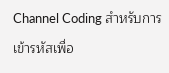Channel Coding สำหรับการเข้ารหัสเพื่อ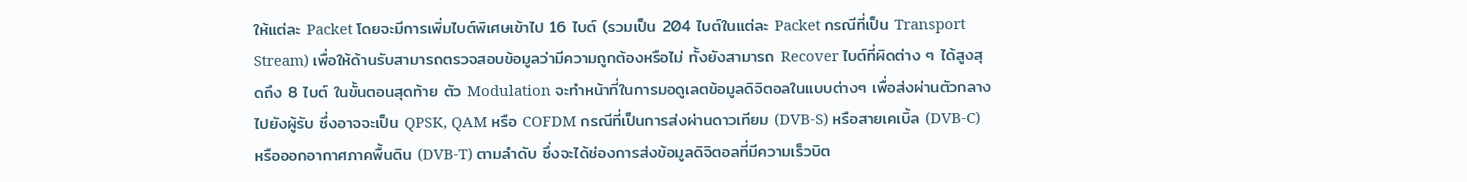ให้แต่ละ Packet โดยจะมีการเพิ่มไบต์พิเศษเข้าไป 16 ไบต์ (รวมเป็น 204 ไบต์ในแต่ละ Packet กรณีที่เป็น Transport Stream) เพื่อให้ด้านรับสามารถตรวจสอบข้อมูลว่ามีความถูกต้องหรือไม่ ทั้งยังสามารถ Recover ไบต์ที่ผิดต่าง ๆ ได้สูงสุดถึง 8 ไบต์ ในขั้นตอนสุดท้าย ตัว Modulation จะทำหน้าที่ในการมอดูเลตข้อมูลดิจิตอลในแบบต่างๆ เพื่อส่งผ่านตัวกลางไปยังผู้รับ ซึ่งอาจจะเป็น QPSK, QAM หรือ COFDM กรณีที่เป็นการส่งผ่านดาวเทียม (DVB-S) หรือสายเคเบิ้ล (DVB-C) หรือออกอากาศภาคพื้นดิน (DVB-T) ตามลำดับ ซึ่งจะได้ช่องการส่งข้อมูลดิจิตอลที่มีความเร็วบิต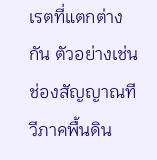เรตที่แตกต่างกัน ตัวอย่างเช่น ช่องสัญญาณทีวีภาคพื้นดิน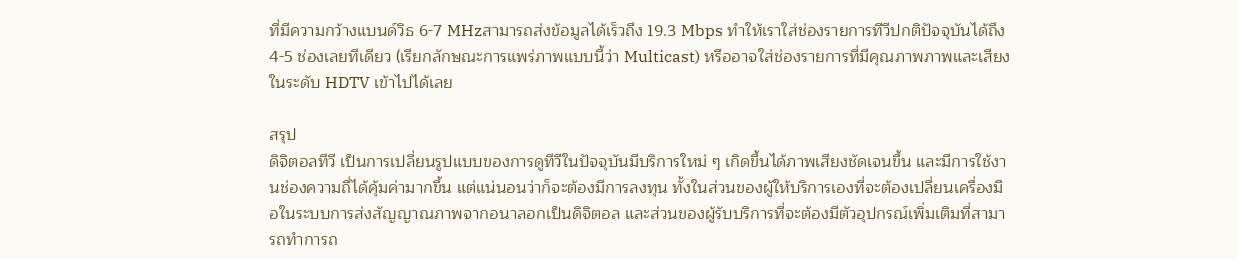ที่มีความกว้างแบนด์วิธ 6-7 MHzสามารถส่งข้อมูลได้เร็วถึง 19.3 Mbps ทำให้เราใส่ช่องรายการทีวีปกติปัจจุบันได้ถึง 4-5 ช่องเลยทีเดียว (เรียกลักษณะการแพร่ภาพแบบนี้ว่า Multicast) หรืออาจใส่ช่องรายการที่มีคุณภาพภาพและเสียงในระดับ HDTV เข้าไปได้เลย

สรุป
ดิจิตอลทีวี เป็นการเปลี่ยนรูปแบบของการดูทีวีในปัจจุบันมีบริการใหม่ ๆ เกิดขึ้นได้ภาพเสียงชัดเจนขึ้น และมีการใช้งานช่องความถี่ได้คุ้มค่ามากขึ้น แต่แน่นอนว่าก็จะต้องมีการลงทุน ทั้งในส่วนของผู้ให้บริการเองที่จะต้องเปลี่ยนเครื่องมือในระบบการส่งสัญญาณภาพจากอนาลอกเป็นดิจิตอล และส่วนของผู้รับบริการที่จะต้องมีตัวอุปกรณ์เพิ่มเติมที่สามารถทำการถ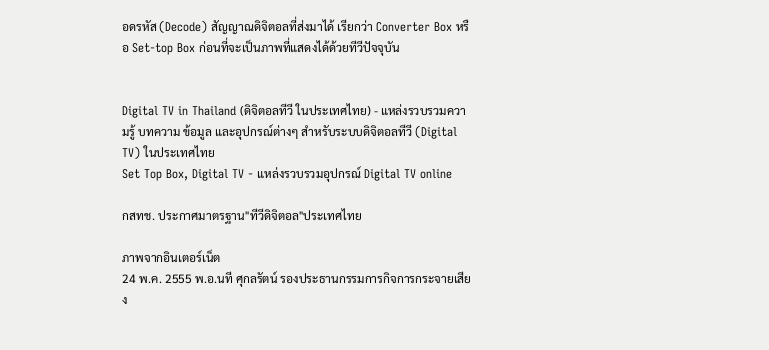อดรหัส (Decode) สัญญาณดิจิตอลที่ส่งมาได้ เรียกว่า Converter Box หรือ Set-top Box ก่อนที่จะเป็นภาพที่แสดงได้ด้วยทีวีปัจจุบัน


Digital TV in Thailand (ดิจิตอลทีวี ในประเทศไทย) - แหล่งรวบรวมความรู้ บทความ ข้อมูล และอุปกรณ์ต่างๆ สำหรับระบบดิจิตอลทีวี (Digital TV) ในประเทศไทย
Set Top Box, Digital TV - แหล่งรวบรวมอุปกรณ์ Digital TV online

กสทช. ประกาศมาตรฐาน"ทีวีดิจิตอล"ประเทศไทย

ภาพจากอินเตอร์เน็ต
24 พ.ค. 2555 พ.อ.นที ศุกลรัตน์ รองประธานกรรมการกิจการกระจายเสียง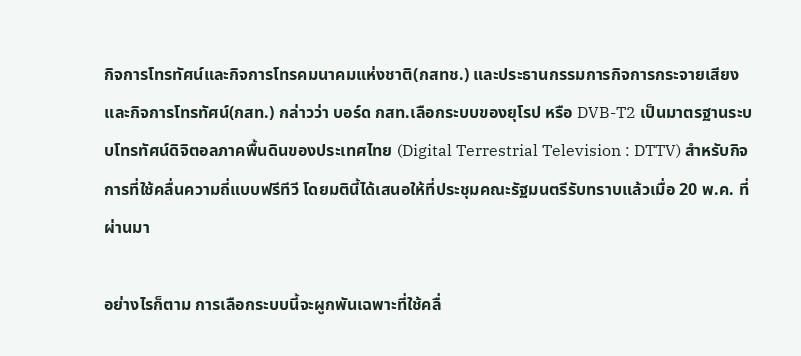กิจการโทรทัศน์และกิจการโทรคมนาคมแห่งชาติ(กสทช.) และประธานกรรมการกิจการกระจายเสียงและกิจการโทรทัศน์(กสท.) กล่าวว่า บอร์ด กสท.เลือกระบบของยุโรป หรือ DVB-T2 เป็นมาตรฐานระบบโทรทัศน์ดิจิตอลภาคพื้นดินของประเทศไทย (Digital Terrestrial Television : DTTV) สำหรับกิจการที่ใช้คลื่นความถี่แบบฟรีทีวี โดยมตินี้ได้เสนอให้ที่ประชุมคณะรัฐมนตรีรับทราบแล้วเมื่อ 20 พ.ค. ที่ผ่านมา

อย่างไรก็ตาม การเลือกระบบนี้จะผูกพันเฉพาะที่ใช้คลื่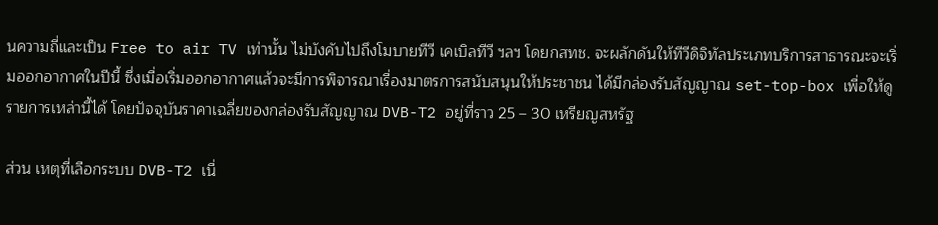นความถี่และเป็น Free to air TV เท่านั้น ไม่บังคับไปถึงโมบายทีวี เคเบิลทีวี ฯลฯ โดยกสทช. จะผลักดันให้ทีวีดิจิทัลประเภทบริการสาธารณะจะเริ่มออกอากาศในปีนี้ ซึ่งเมื่อเริ่มออกอากาศแล้วจะมีการพิจารณาเรื่องมาตรการสนับสนุนให้ประชาชน ได้มีกล่องรับสัญญาณ set-top-box เพื่อให้ดูรายการเหล่านี้ได้ โดยปัจจุบันราคาเฉลี่ยของกล่องรับสัญญาณ DVB-T2 อยู่ที่ราว 25 – 30 เหรียญสหรัฐ

ส่วน เหตุที่เลือกระบบ DVB-T2 เนื่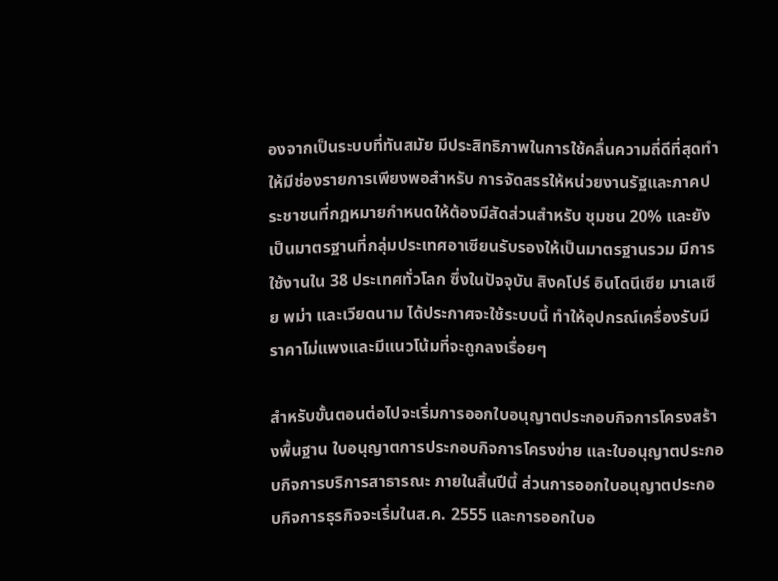องจากเป็นระบบที่ทันสมัย มีประสิทธิภาพในการใช้คลื่นความถี่ดีที่สุดทำให้มีช่องรายการเพียงพอสำหรับ การจัดสรรให้หน่วยงานรัฐและภาคประชาชนที่กฎหมายกำหนดให้ต้องมีสัดส่วนสำหรับ ชุมชน 20% และยังเป็นมาตรฐานที่กลุ่มประเทศอาเซียนรับรองให้เป็นมาตรฐานรวม มีการใช้งานใน 38 ประเทศทั่วโลก ซึ่งในปัจจุบัน สิงคโปร์ อินโดนีเซีย มาเลเซีย พม่า และเวียดนาม ได้ประกาศจะใช้ระบบนี้ ทำให้อุปกรณ์เครื่องรับมีราคาไม่แพงและมีแนวโน้มที่จะถูกลงเรื่อยๆ

สำหรับขั้นตอนต่อไปจะเริ่มการออกใบอนุญาตประกอบกิจการโครงสร้างพื้นฐาน ใบอนุญาตการประกอบกิจการโครงข่าย และใบอนุญาตประกอบกิจการบริการสาธารณะ ภายในสิ้นปีนี้ ส่วนการออกใบอนุญาตประกอบกิจการธุรกิจจะเริ่มในส.ค. 2555 และการออกใบอ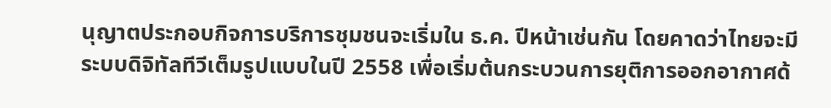นุญาตประกอบกิจการบริการชุมชนจะเริ่มใน ธ.ค. ปีหน้าเช่นกัน โดยคาดว่าไทยจะมีระบบดิจิทัลทีวีเต็มรูปแบบในปี 2558 เพื่อเริ่มต้นกระบวนการยุติการออกอากาศด้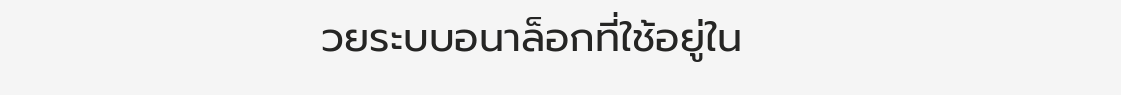วยระบบอนาล็อกที่ใช้อยู่ใน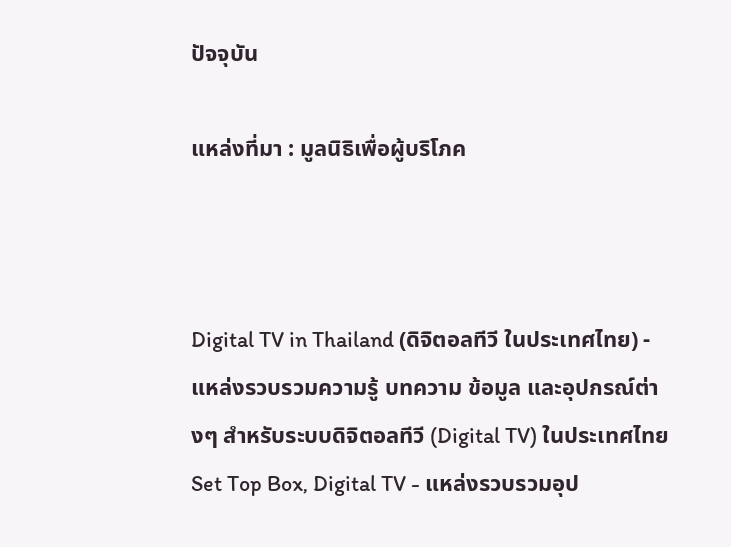ปัจจุบัน

แหล่งที่มา : มูลนิธิเพื่อผู้บริโภค



Digital TV in Thailand (ดิจิตอลทีวี ในประเทศไทย) - แหล่งรวบรวมความรู้ บทความ ข้อมูล และอุปกรณ์ต่างๆ สำหรับระบบดิจิตอลทีวี (Digital TV) ในประเทศไทย
Set Top Box, Digital TV - แหล่งรวบรวมอุป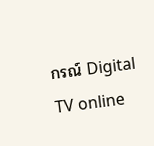กรณ์ Digital TV online